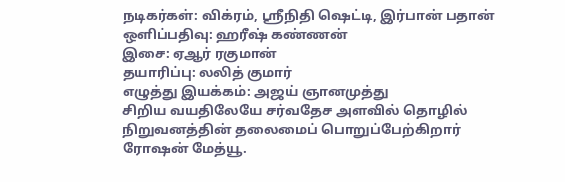நடிகர்கள்: விக்ரம், ஸ்ரீநிதி ஷெட்டி, இர்பான் பதான்
ஒளிப்பதிவு: ஹரீஷ் கண்ணன்
இசை: ஏஆர் ரகுமான்
தயாரிப்பு: லலித் குமார்
எழுத்து இயக்கம்: அஜய் ஞானமுத்து
சிறிய வயதிலேயே சர்வதேச அளவில் தொழில் நிறுவனத்தின் தலைமைப் பொறுப்பேற்கிறார் ரோஷன் மேத்யூ.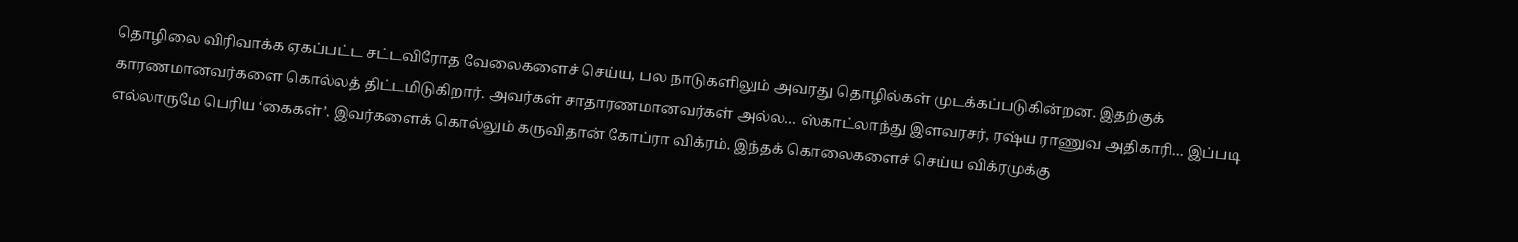தொழிலை விரிவாக்க ஏகப்பட்ட சட்டவிரோத வேலைகளைச் செய்ய, பல நாடுகளிலும் அவரது தொழில்கள் முடக்கப்படுகின்றன. இதற்குக் காரணமானவர்களை கொல்லத் திட்டமிடுகிறார். அவர்கள் சாதாரணமானவர்கள் அல்ல… ஸ்காட்லாந்து இளவரசர், ரஷ்ய ராணுவ அதிகாரி… இப்படி எல்லாருமே பெரிய ‘கைகள்’. இவர்களைக் கொல்லும் கருவிதான் கோப்ரா விக்ரம். இந்தக் கொலைகளைச் செய்ய விக்ரமுக்கு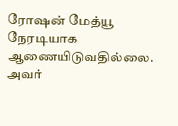ரோஷன் மேத்யூ நேரடியாக ஆணையிடுவதில்லை. அவர்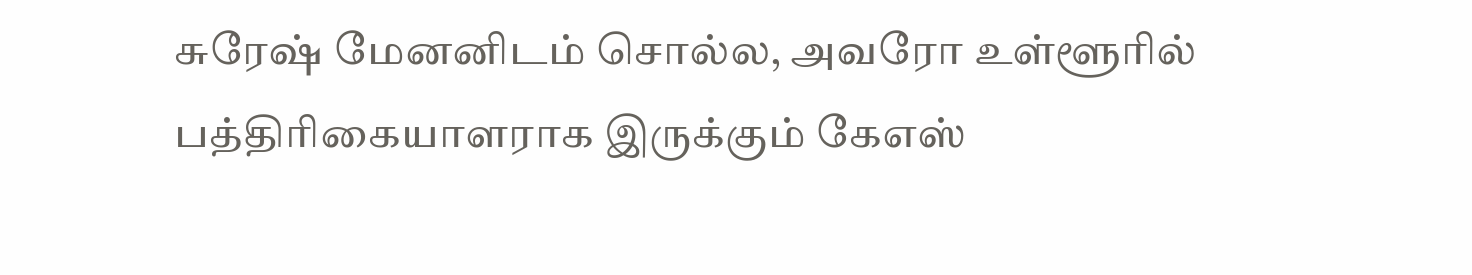சுரேஷ் மேனனிடம் சொல்ல, அவரோ உள்ளூரில் பத்திரிகையாளராக இருக்கும் கேஎஸ்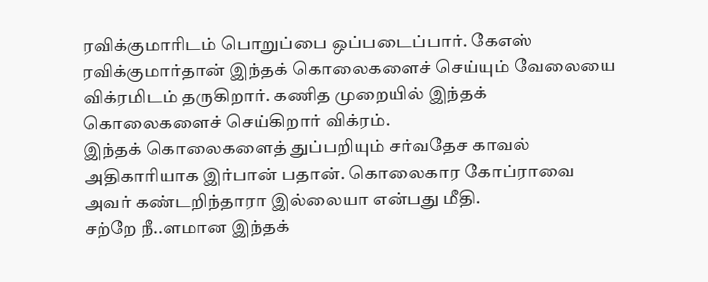ரவிக்குமாரிடம் பொறுப்பை ஒப்படைப்பார். கேஎஸ் ரவிக்குமார்தான் இந்தக் கொலைகளைச் செய்யும் வேலையை விக்ரமிடம் தருகிறார். கணித முறையில் இந்தக் கொலைகளைச் செய்கிறார் விக்ரம்.
இந்தக் கொலைகளைத் துப்பறியும் சர்வதேச காவல் அதிகாரியாக இர்பான் பதான். கொலைகார கோப்ராவை அவர் கண்டறிந்தாரா இல்லையா என்பது மீதி.
சற்றே நீ..ளமான இந்தக்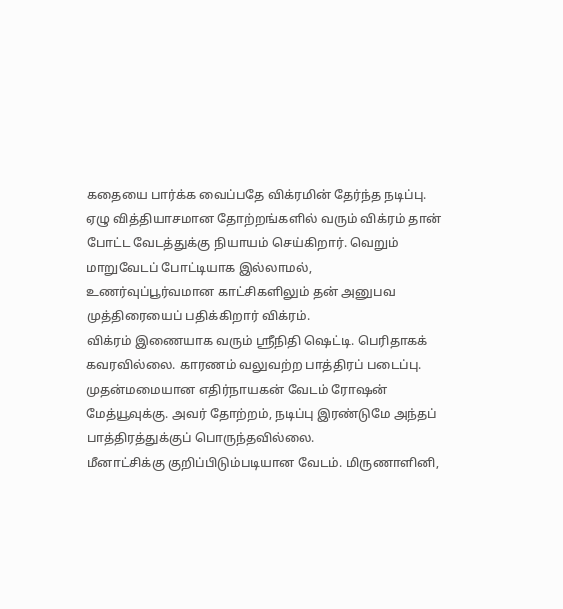கதையை பார்க்க வைப்பதே விக்ரமின் தேர்ந்த நடிப்பு. ஏழு வித்தியாசமான தோற்றங்களில் வரும் விக்ரம் தான் போட்ட வேடத்துக்கு நியாயம் செய்கிறார். வெறும் மாறுவேடப் போட்டியாக இல்லாமல், உணர்வுப்பூர்வமான காட்சிகளிலும் தன் அனுபவ முத்திரையைப் பதிக்கிறார் விக்ரம்.
விக்ரம் இணையாக வரும் ஸ்ரீநிதி ஷெட்டி. பெரிதாகக் கவரவில்லை. காரணம் வலுவற்ற பாத்திரப் படைப்பு. முதன்மமையான எதிர்நாயகன் வேடம் ரோஷன் மேத்யூவுக்கு. அவர் தோற்றம், நடிப்பு இரண்டுமே அந்தப் பாத்திரத்துக்குப் பொருந்தவில்லை.
மீனாட்சிக்கு குறிப்பிடும்படியான வேடம். மிருணாளினி,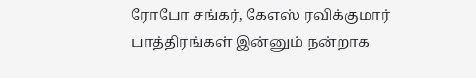ரோபோ சங்கர், கேஎஸ் ரவிக்குமார் பாத்திரங்கள் இன்னும் நன்றாக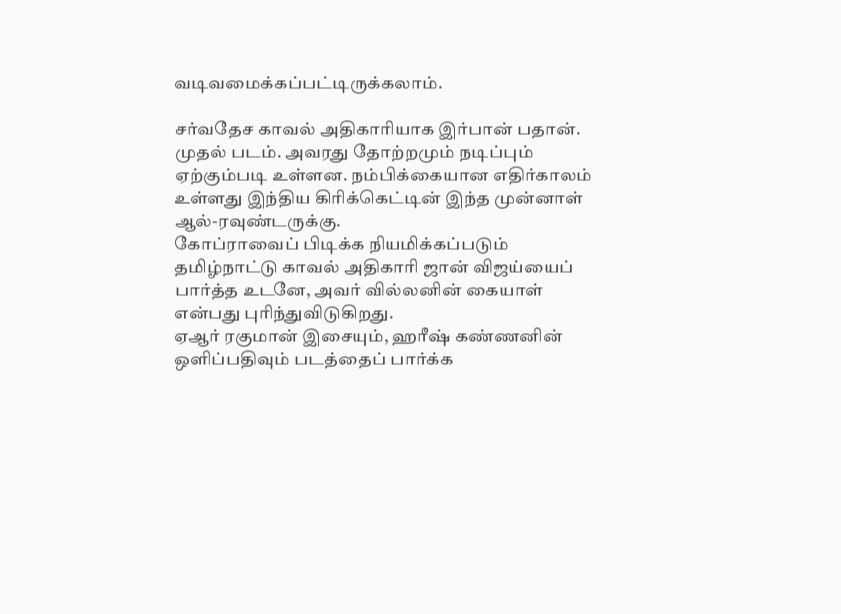வடிவமைக்கப்பட்டிருக்கலாம்.

சர்வதேச காவல் அதிகாரியாக இர்பான் பதான். முதல் படம். அவரது தோற்றமும் நடிப்பும் ஏற்கும்படி உள்ளன. நம்பிக்கையான எதிர்காலம் உள்ளது இந்திய கிரிக்கெட்டின் இந்த முன்னாள் ஆல்-ரவுண்டருக்கு.
கோப்ராவைப் பிடிக்க நியமிக்கப்படும் தமிழ்நாட்டு காவல் அதிகாரி ஜான் விஜய்யைப் பார்த்த உடனே, அவர் வில்லனின் கையாள் என்பது புரிந்துவிடுகிறது.
ஏஆர் ரகுமான் இசையும், ஹரீஷ் கண்ணனின் ஒளிப்பதிவும் படத்தைப் பார்க்க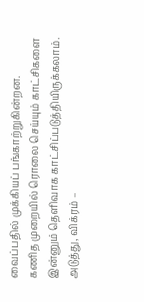வைப்பதில் முக்கியப் பங்காற்றுகின்றன.
கணித முறையில் ரொலை செய்யும் காட்சிகளை இன்னும் தெளிவாக காட்சிப்படுத்தியிருக்கலாம். அடுத்து, விக்ரம் –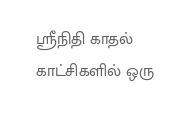ஸ்ரீநிதி காதல் காட்சிகளில் ஒரு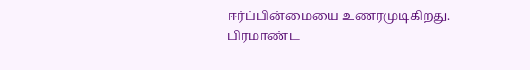ஈர்ப்பின்மையை உணரமுடிகிறது.
பிரமாண்ட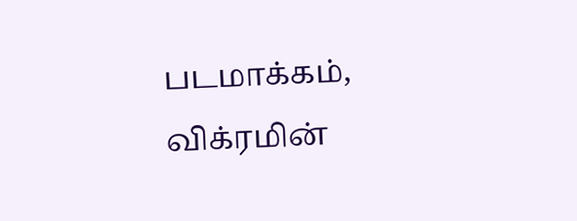படமாக்கம், விக்ரமின்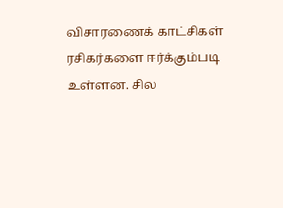விசாரணைக் காட்சிகள் ரசிகர்களை ஈர்க்கும்படி உள்ளன. சில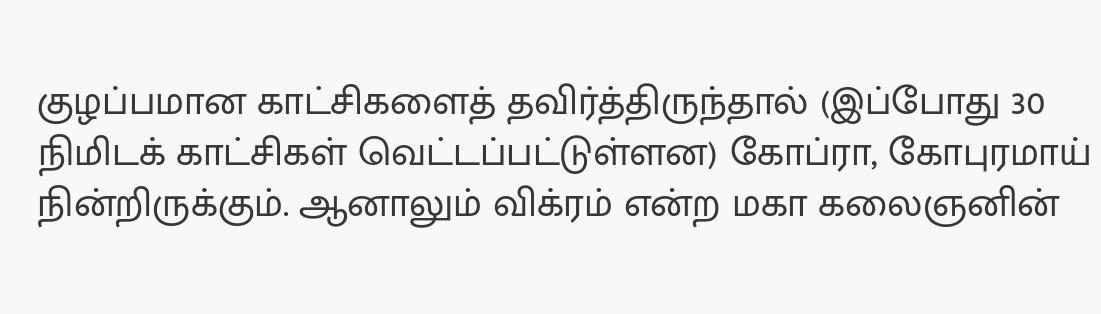குழப்பமான காட்சிகளைத் தவிர்த்திருந்தால் (இப்போது 30 நிமிடக் காட்சிகள் வெட்டப்பட்டுள்ளன) கோப்ரா, கோபுரமாய் நின்றிருக்கும். ஆனாலும் விக்ரம் என்ற மகா கலைஞனின்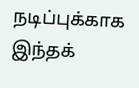நடிப்புக்காக இந்தக்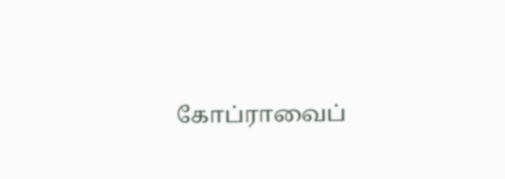கோப்ராவைப்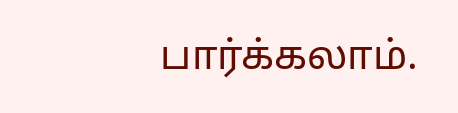பார்க்கலாம்.